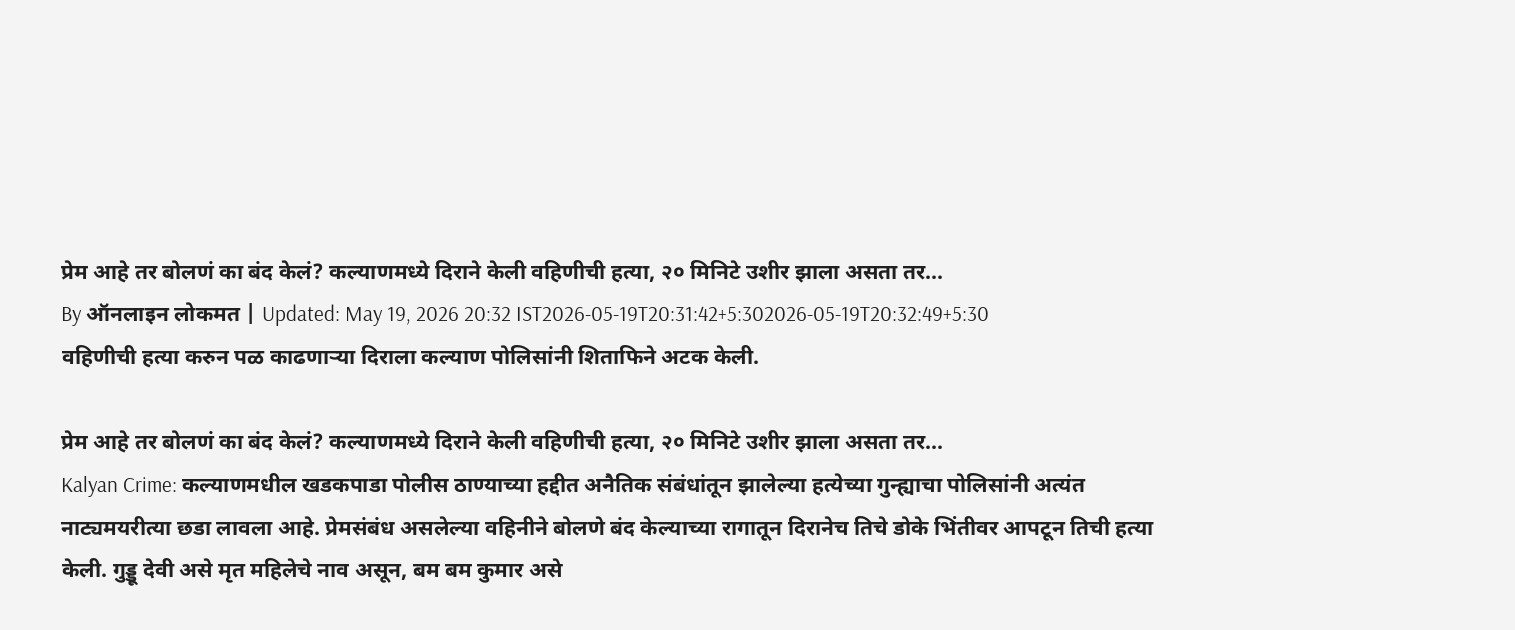प्रेम आहे तर बोलणं का बंद केलं? कल्याणमध्ये दिराने केली वहिणीची हत्या, २० मिनिटे उशीर झाला असता तर...
By ऑनलाइन लोकमत | Updated: May 19, 2026 20:32 IST2026-05-19T20:31:42+5:302026-05-19T20:32:49+5:30
वहिणीची हत्या करुन पळ काढणाऱ्या दिराला कल्याण पोलिसांनी शिताफिने अटक केली.

प्रेम आहे तर बोलणं का बंद केलं? कल्याणमध्ये दिराने केली वहिणीची हत्या, २० मिनिटे उशीर झाला असता तर...
Kalyan Crime: कल्याणमधील खडकपाडा पोलीस ठाण्याच्या हद्दीत अनैतिक संबंधांतून झालेल्या हत्येच्या गुन्ह्याचा पोलिसांनी अत्यंत नाट्यमयरीत्या छडा लावला आहे. प्रेमसंबंध असलेल्या वहिनीने बोलणे बंद केल्याच्या रागातून दिरानेच तिचे डोके भिंतीवर आपटून तिची हत्या केली. गुड्डू देवी असे मृत महिलेचे नाव असून, बम बम कुमार असे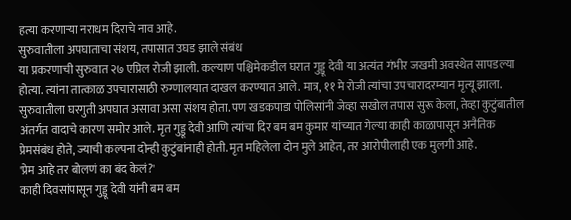हत्या करणाऱ्या नराधम दिराचे नाव आहे.
सुरुवातीला अपघाताचा संशय, तपासात उघड झाले संबंध
या प्रकरणाची सुरुवात २७ एप्रिल रोजी झाली. कल्याण पश्चिमेकडील घरात गुड्डू देवी या अत्यंत गंभीर जखमी अवस्थेत सापडल्या होत्या. त्यांना तात्काळ उपचारासाठी रुग्णालयात दाखल करण्यात आले. मात्र, ११ मे रोजी त्यांचा उपचारादरम्यान मृत्यू झाला. सुरुवातीला घरगुती अपघात असावा असा संशय होता. पण खडकपाडा पोलिसांनी जेव्हा सखोल तपास सुरू केला, तेव्हा कुटुंबातील अंतर्गत वादाचे कारण समोर आले. मृत गुड्डू देवी आणि त्यांचा दिर बम बम कुमार यांच्यात गेल्या काही काळापासून अनैतिक प्रेमसंबंध होते, ज्याची कल्पना दोन्ही कुटुंबांनाही होती. मृत महिलेला दोन मुले आहेत, तर आरोपीलाही एक मुलगी आहे.
'प्रेम आहे तर बोलणं का बंद केलं?'
काही दिवसांपासून गुड्डू देवी यांनी बम बम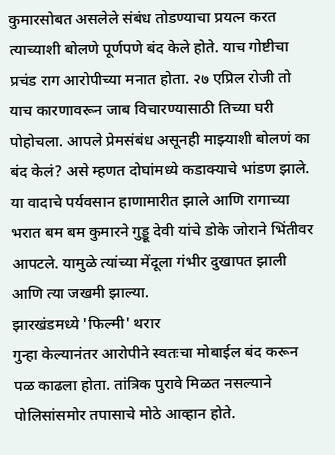कुमारसोबत असलेले संबंध तोडण्याचा प्रयत्न करत त्याच्याशी बोलणे पूर्णपणे बंद केले होते. याच गोष्टीचा प्रचंड राग आरोपीच्या मनात होता. २७ एप्रिल रोजी तो याच कारणावरून जाब विचारण्यासाठी तिच्या घरी पोहोचला. आपले प्रेमसंबंध असूनही माझ्याशी बोलणं का बंद केलं? असे म्हणत दोघांमध्ये कडाक्याचे भांडण झाले. या वादाचे पर्यवसान हाणामारीत झाले आणि रागाच्या भरात बम बम कुमारने गुड्डू देवी यांचे डोके जोराने भिंतीवर आपटले. यामुळे त्यांच्या मेंदूला गंभीर दुखापत झाली आणि त्या जखमी झाल्या.
झारखंडमध्ये 'फिल्मी' थरार
गुन्हा केल्यानंतर आरोपीने स्वतःचा मोबाईल बंद करून पळ काढला होता. तांत्रिक पुरावे मिळत नसल्याने पोलिसांसमोर तपासाचे मोठे आव्हान होते.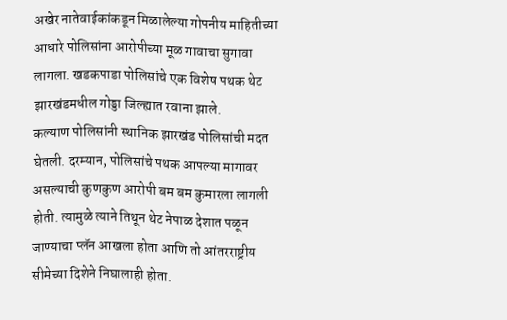अखेर नातेवाईकांकडून मिळालेल्या गोपनीय माहितीच्या आधारे पोलिसांना आरोपीच्या मूळ गावाचा सुगावा लागला. खडकपाडा पोलिसांचे एक विशेष पथक थेट झारखंडमधील गोड्डा जिल्ह्यात रवाना झाले.
कल्याण पोलिसांनी स्थानिक झारखंड पोलिसांची मदत घेतली. दरम्यान, पोलिसांचे पथक आपल्या मागावर असल्याची कुणकुण आरोपी बम बम कुमारला लागली होती. त्यामुळे त्याने तिथून थेट नेपाळ देशात पळून जाण्याचा प्लॅन आखला होता आणि तो आंतरराष्ट्रीय सीमेच्या दिशेने निघालाही होता.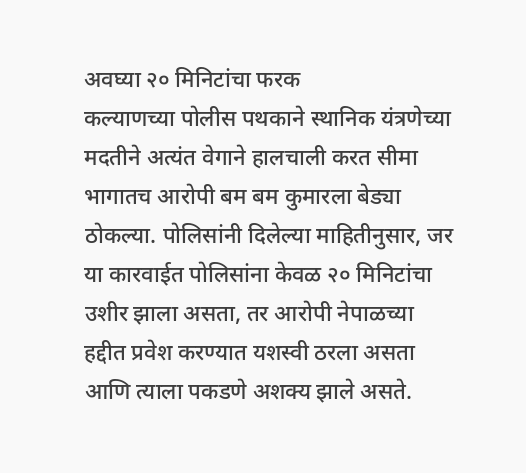अवघ्या २० मिनिटांचा फरक
कल्याणच्या पोलीस पथकाने स्थानिक यंत्रणेच्या मदतीने अत्यंत वेगाने हालचाली करत सीमा भागातच आरोपी बम बम कुमारला बेड्या ठोकल्या. पोलिसांनी दिलेल्या माहितीनुसार, जर या कारवाईत पोलिसांना केवळ २० मिनिटांचा उशीर झाला असता, तर आरोपी नेपाळच्या हद्दीत प्रवेश करण्यात यशस्वी ठरला असता आणि त्याला पकडणे अशक्य झाले असते.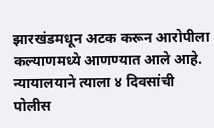झारखंडमधून अटक करून आरोपीला कल्याणमध्ये आणण्यात आले आहे. न्यायालयाने त्याला ४ दिवसांची पोलीस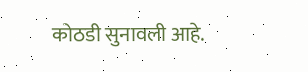कोठडी सुनावली आहे.